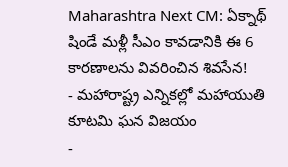Maharashtra Next CM: ఏక్నాథ్ షిండే మళ్లీ సీఎం కావడానికి ఈ 6 కారణాలను వివరించిన శివసేన!
- మహారాష్ట్ర ఎన్నికల్లో మహాయుతి కూటమి ఘన విజయం
-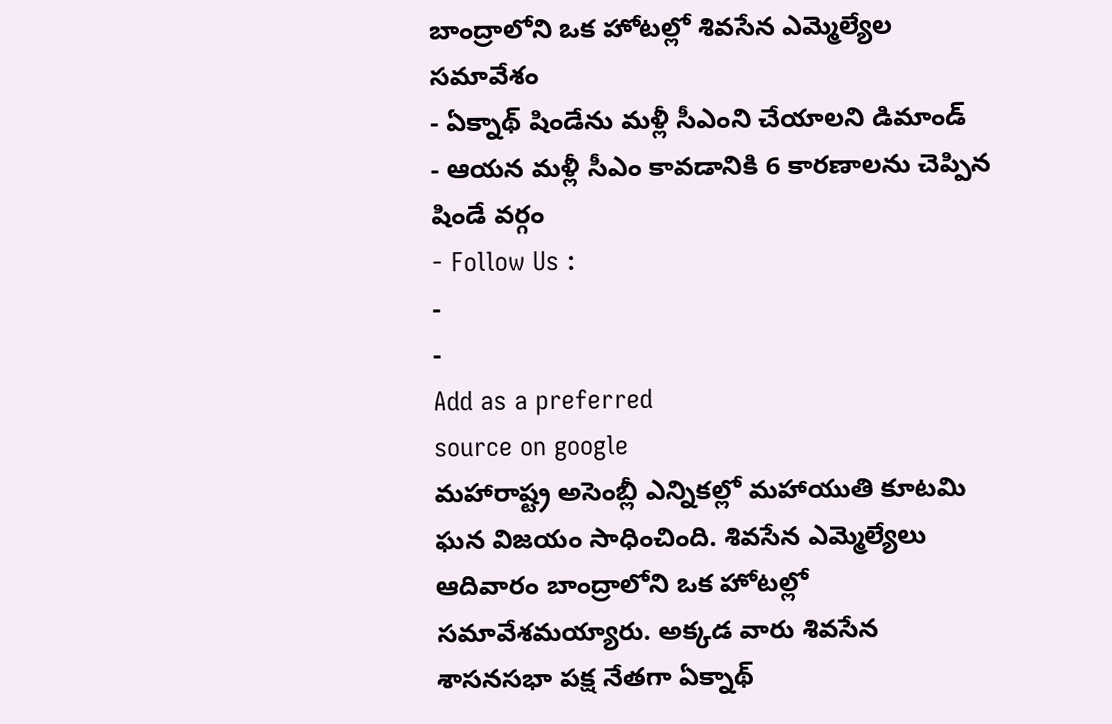బాంద్రాలోని ఒక హోటల్లో శివసేన ఎమ్మెల్యేల సమావేశం
- ఏక్నాథ్ షిండేను మళ్లీ సీఎంని చేయాలని డిమాండ్
- ఆయన మళ్లీ సీఎం కావడానికి 6 కారణాలను చెప్పిన షిండే వర్గం
- Follow Us :
-
-
Add as a preferred
source on google
మహారాష్ట్ర అసెంబ్లీ ఎన్నికల్లో మహాయుతి కూటమి ఘన విజయం సాధించింది. శివసేన ఎమ్మెల్యేలు ఆదివారం బాంద్రాలోని ఒక హోటల్లో సమావేశమయ్యారు. అక్కడ వారు శివసేన శాసనసభా పక్ష నేతగా ఏక్నాథ్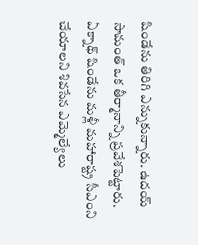షిండేను తిరిగి ఎన్నుకున్నారు. ఉదయ్ సామంత్ ఒక తీర్మానాన్ని ప్రవేశపెట్టారు. ఏక్నాథ్ షిండేను మళ్లీ మహారాష్ట్ర సీఎంని చేయాలని శివసేన ఎమ్మెల్యేలు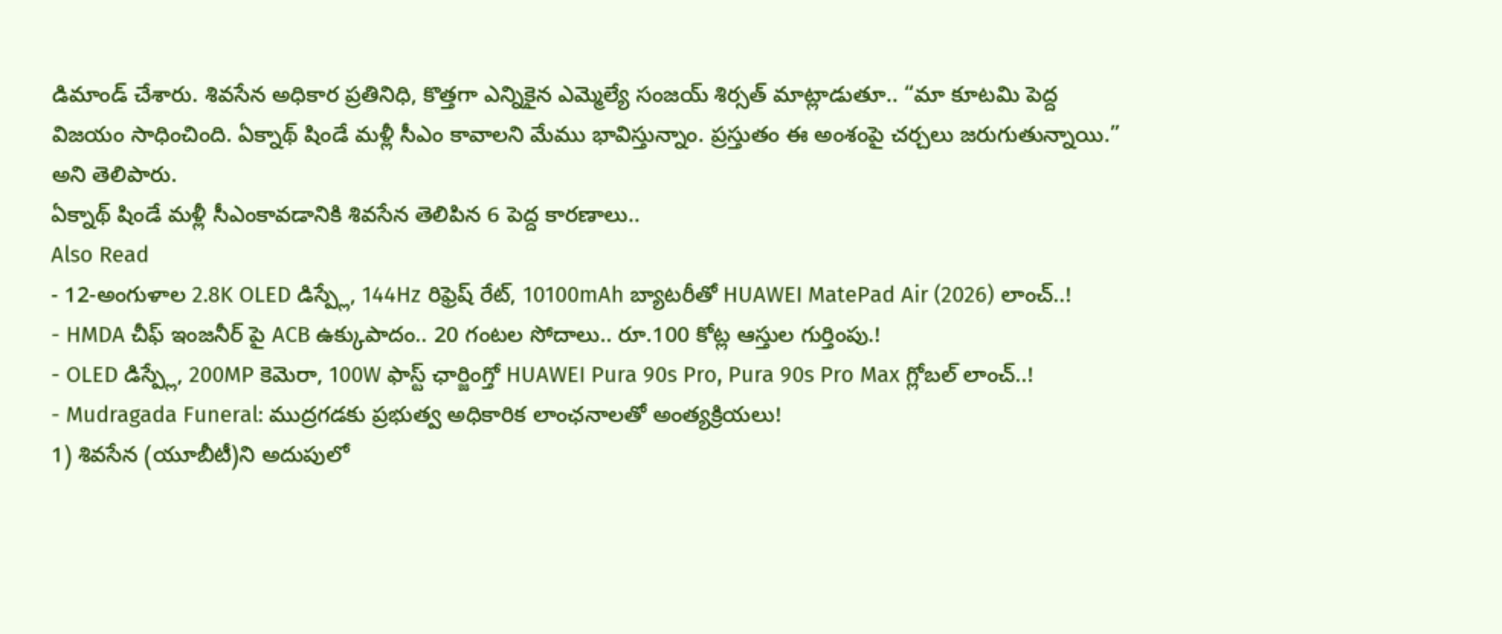డిమాండ్ చేశారు. శివసేన అధికార ప్రతినిధి, కొత్తగా ఎన్నికైన ఎమ్మెల్యే సంజయ్ శిర్సత్ మాట్లాడుతూ.. “మా కూటమి పెద్ద విజయం సాధించింది. ఏక్నాథ్ షిండే మళ్లీ సీఎం కావాలని మేము భావిస్తున్నాం. ప్రస్తుతం ఈ అంశంపై చర్చలు జరుగుతున్నాయి.” అని తెలిపారు.
ఏక్నాథ్ షిండే మళ్లీ సీఎంకావడానికి శివసేన తెలిపిన 6 పెద్ద కారణాలు..
Also Read
- 12-అంగుళాల 2.8K OLED డిస్ప్లే, 144Hz రిఫ్రెష్ రేట్, 10100mAh బ్యాటరీతో HUAWEI MatePad Air (2026) లాంచ్..!
- HMDA చీఫ్ ఇంజనీర్ పై ACB ఉక్కుపాదం.. 20 గంటల సోదాలు.. రూ.100 కోట్ల ఆస్తుల గుర్తింపు.!
- OLED డిస్ప్లే, 200MP కెమెరా, 100W ఫాస్ట్ ఛార్జింగ్తో HUAWEI Pura 90s Pro, Pura 90s Pro Max గ్లోబల్ లాంచ్..!
- Mudragada Funeral: ముద్రగడకు ప్రభుత్వ అధికారిక లాంఛనాలతో అంత్యక్రియలు!
1) శివసేన (యూబీటీ)ని అదుపులో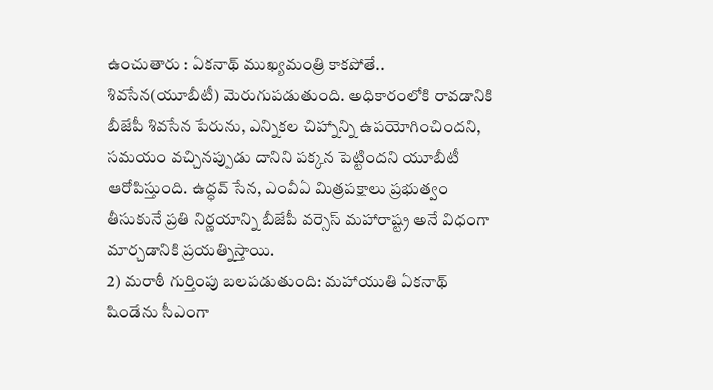ఉంచుతారు : ఏకనాథ్ ముఖ్యమంత్రి కాకపోతే.. శివసేన(యూబీటీ) మెరుగుపడుతుంది. అధికారంలోకి రావడానికి బీజేపీ శివసేన పేరును, ఎన్నికల చిహ్నాన్ని ఉపయోగించిందని, సమయం వచ్చినప్పుడు దానిని పక్కన పెట్టిందని యూబీటీ ఆరోపిస్తుంది. ఉద్ధవ్ సేన, ఎంవీఏ మిత్రపక్షాలు ప్రభుత్వం తీసుకునే ప్రతి నిర్ణయాన్ని బీజేపీ వర్సెస్ మహారాష్ట్ర అనే విధంగా మార్చడానికి ప్రయత్నిస్తాయి.
2) మరాఠీ గుర్తింపు బలపడుతుంది: మహాయుతి ఏకనాథ్ షిండేను సీఎంగా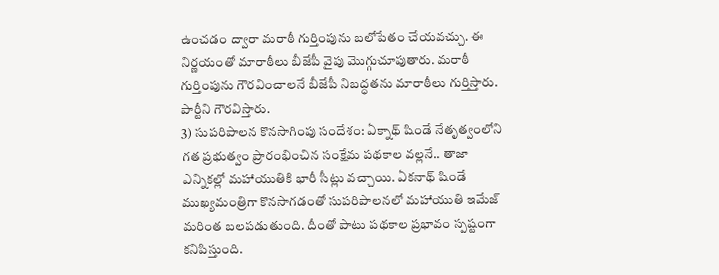ఉంచడం ద్వారా మరాఠీ గుర్తింపును బలోపేతం చేయవచ్చు. ఈ నిర్ణయంతో మారాఠీలు బీజేపీ వైపు మొగ్గుచూపుతారు. మరాఠీ గుర్తింపును గౌరవించాలనే బీజేపీ నిబద్ధతను మారాఠీలు గుర్తిస్తారు. పార్టీని గౌరవిస్తారు.
3) సుపరిపాలన కొనసాగింపు సందేశం: ఏక్నాథ్ షిండే నేతృత్వంలోని గత ప్రభుత్వం ప్రారంభించిన సంక్షేమ పథకాల వల్లనే.. తాజా ఎన్నికల్లో మహాయుతికి భారీ సీట్లు వచ్చాయి. ఏకనాథ్ షిండే ముఖ్యమంత్రిగా కొనసాగడంతో సుపరిపాలనలో మహాయుతి ఇమేజ్ మరింత బలపడుతుంది. దీంతో పాటు పథకాల ప్రభావం స్పష్టంగా కనిపిస్తుంది.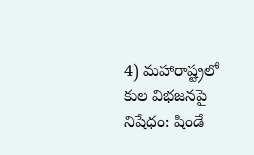4) మహారాష్ట్రలో కుల విభజనపై నిషేధం: షిండే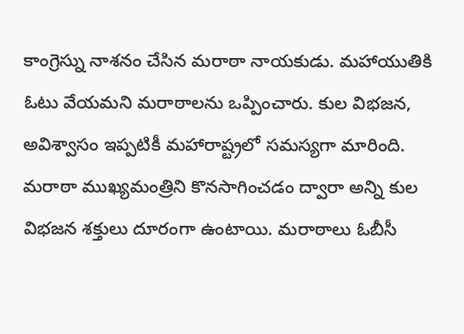కాంగ్రెస్ను నాశనం చేసిన మరాఠా నాయకుడు. మహాయుతికి ఓటు వేయమని మరాఠాలను ఒప్పించారు. కుల విభజన, అవిశ్వాసం ఇప్పటికీ మహారాష్ట్రలో సమస్యగా మారింది. మరాఠా ముఖ్యమంత్రిని కొనసాగించడం ద్వారా అన్ని కుల విభజన శక్తులు దూరంగా ఉంటాయి. మరాఠాలు ఓబీసీ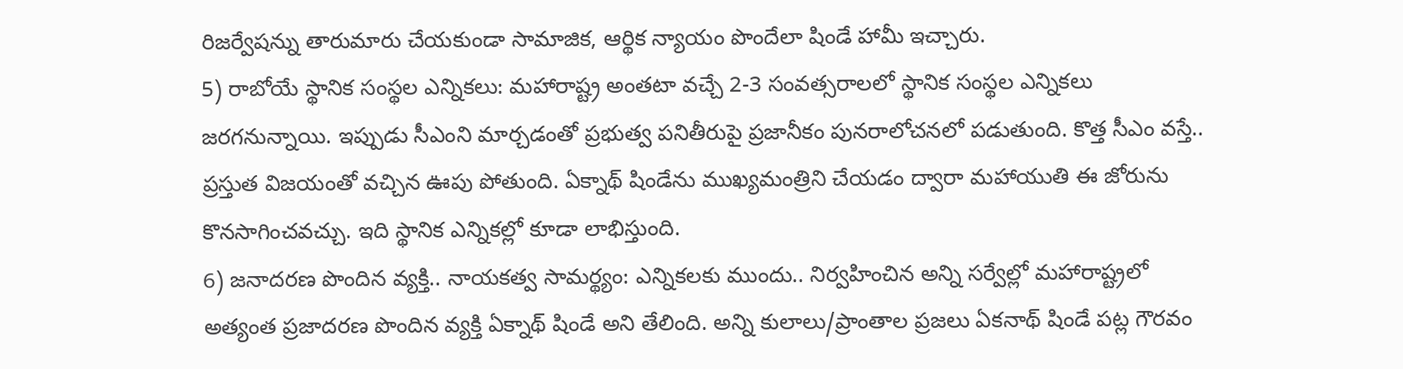రిజర్వేషన్ను తారుమారు చేయకుండా సామాజిక, ఆర్థిక న్యాయం పొందేలా షిండే హామీ ఇచ్చారు.
5) రాబోయే స్థానిక సంస్థల ఎన్నికలు: మహారాష్ట్ర అంతటా వచ్చే 2-3 సంవత్సరాలలో స్థానిక సంస్థల ఎన్నికలు జరగనున్నాయి. ఇప్పుడు సీఎంని మార్చడంతో ప్రభుత్వ పనితీరుపై ప్రజానీకం పునరాలోచనలో పడుతుంది. కొత్త సీఎం వస్తే.. ప్రస్తుత విజయంతో వచ్చిన ఊపు పోతుంది. ఏక్నాథ్ షిండేను ముఖ్యమంత్రిని చేయడం ద్వారా మహాయుతి ఈ జోరును కొనసాగించవచ్చు. ఇది స్థానిక ఎన్నికల్లో కూడా లాభిస్తుంది.
6) జనాదరణ పొందిన వ్యక్తి.. నాయకత్వ సామర్థ్యం: ఎన్నికలకు ముందు.. నిర్వహించిన అన్ని సర్వేల్లో మహారాష్ట్రలో అత్యంత ప్రజాదరణ పొందిన వ్యక్తి ఏక్నాథ్ షిండే అని తేలింది. అన్ని కులాలు/ప్రాంతాల ప్రజలు ఏకనాథ్ షిండే పట్ల గౌరవం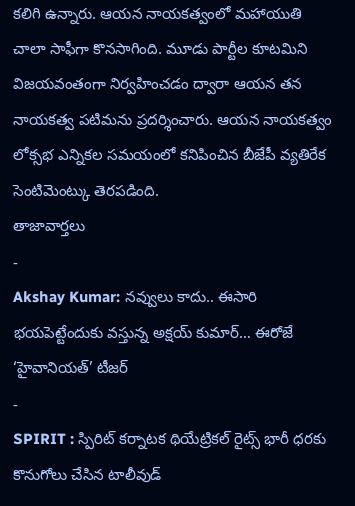కలిగి ఉన్నారు. ఆయన నాయకత్వంలో మహాయుతి చాలా సాఫీగా కొనసాగింది. మూడు పార్టీల కూటమిని విజయవంతంగా నిర్వహించడం ద్వారా ఆయన తన నాయకత్వ పటిమను ప్రదర్శించారు. ఆయన నాయకత్వం లోక్సభ ఎన్నికల సమయంలో కనిపించిన బీజేపీ వ్యతిరేక సెంటిమెంట్కు తెరపడింది.
తాజావార్తలు
-
Akshay Kumar: నవ్వులు కాదు.. ఈసారి భయపెట్టేందుకు వస్తున్న అక్షయ్ కుమార్… ఈరోజే ‘హైవానియత్’ టీజర్
-
SPIRIT : స్పిరిట్ కర్నాటక థియేట్రికల్ రైట్స్ భారీ ధరకు కొనుగోలు చేసిన టాలీవుడ్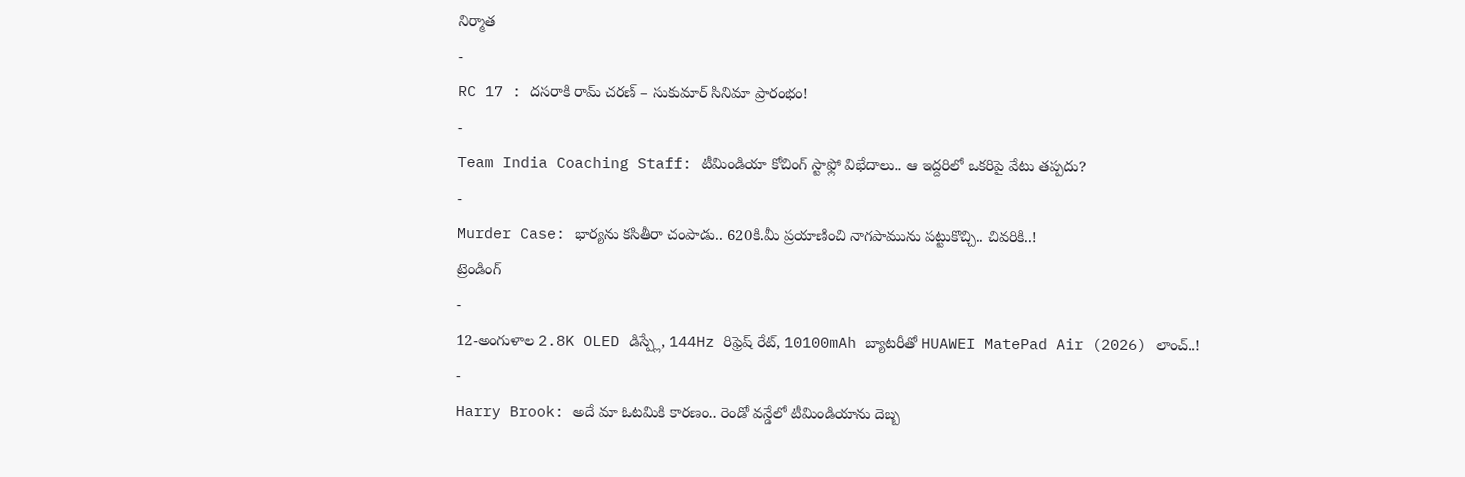నిర్మాత
-
RC 17 : దసరాకి రామ్ చరణ్ – సుకుమార్ సినిమా ప్రారంభం!
-
Team India Coaching Staff: టీమిండియా కోచింగ్ స్టాఫ్లో విభేదాలు.. ఆ ఇద్దరిలో ఒకరిపై వేటు తప్పదు?
-
Murder Case: భార్యను కసితీరా చంపాడు.. 620కి.మీ ప్రయాణించి నాగపామును పట్టుకొచ్చి.. చివరికి..!
ట్రెండింగ్
-
12-అంగుళాల 2.8K OLED డిస్ప్లే, 144Hz రిఫ్రెష్ రేట్, 10100mAh బ్యాటరీతో HUAWEI MatePad Air (2026) లాంచ్..!
-
Harry Brook: అదే మా ఓటమికి కారణం.. రెండో వన్డేలో టీమిండియాను దెబ్బ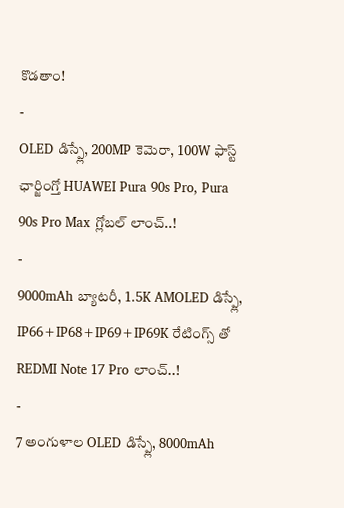కొడతాం!
-
OLED డిస్ప్లే, 200MP కెమెరా, 100W ఫాస్ట్ ఛార్జింగ్తో HUAWEI Pura 90s Pro, Pura 90s Pro Max గ్లోబల్ లాంచ్..!
-
9000mAh బ్యాటరీ, 1.5K AMOLED డిస్ప్లే, IP66+IP68+IP69+IP69K రేటింగ్స్ తో REDMI Note 17 Pro లాంచ్..!
-
7 అంగుళాల OLED డిస్ప్లే, 8000mAh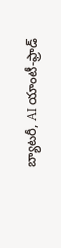బ్యాటరీ, AI యాంటీ-ఫ్రాడ్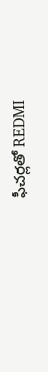ఫీచర్లతో REDMI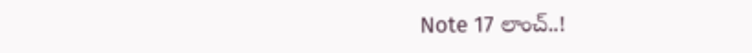Note 17 లాంచ్..!